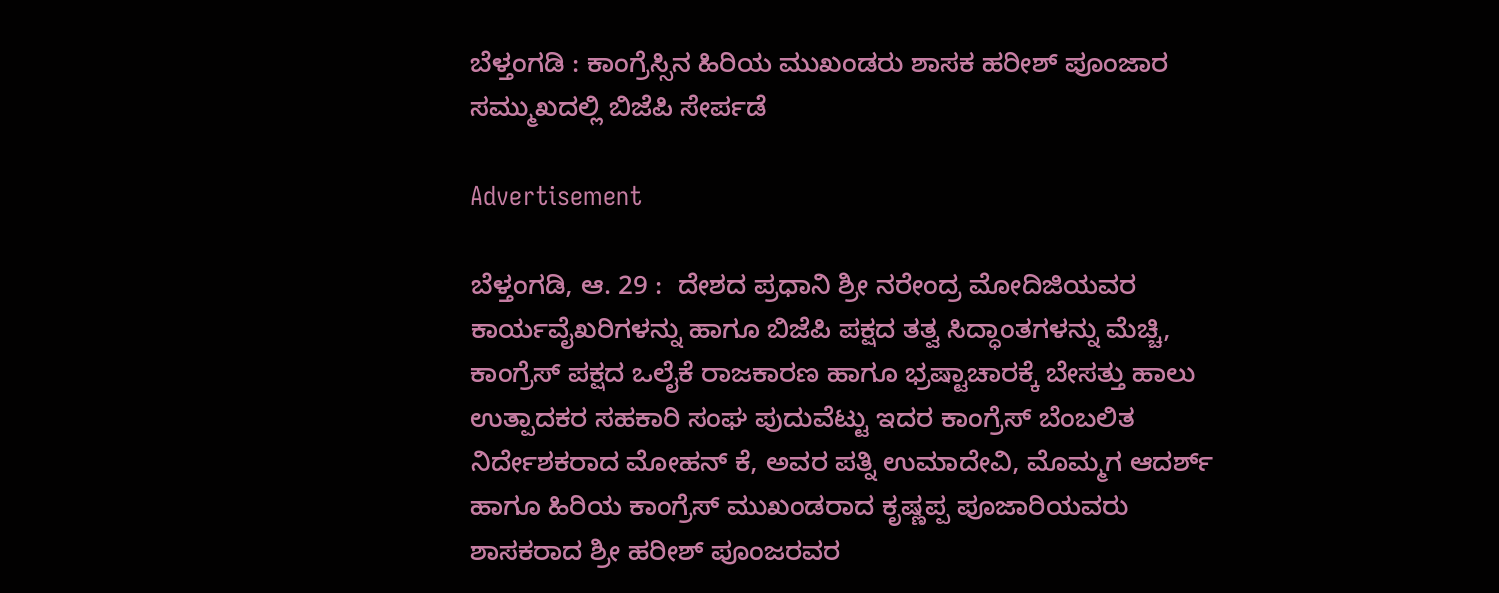ಬೆಳ್ತಂಗಡಿ : ಕಾಂಗ್ರೆಸ್ಸಿನ ಹಿರಿಯ ಮುಖಂಡರು ಶಾಸಕ ಹರೀಶ್ ಪೂಂಜಾರ ಸಮ್ಮುಖದಲ್ಲಿ ಬಿಜೆಪಿ ಸೇರ್ಪಡೆ

Advertisement

ಬೆಳ್ತಂಗಡಿ, ಆ. 29 :  ದೇಶದ ಪ್ರಧಾನಿ ಶ್ರೀ ನರೇಂದ್ರ ಮೋದಿಜಿಯವರ ಕಾರ್ಯವೈಖರಿಗಳನ್ನು ಹಾಗೂ ಬಿಜೆಪಿ ಪಕ್ಷದ ತತ್ವ ಸಿದ್ಧಾಂತಗಳನ್ನು ಮೆಚ್ಚಿ, ಕಾಂಗ್ರೆಸ್ ಪಕ್ಷದ ಒಲೈಕೆ ರಾಜಕಾರಣ ಹಾಗೂ ಭ್ರಷ್ಟಾಚಾರಕ್ಕೆ ಬೇಸತ್ತು ಹಾಲು ಉತ್ಪಾದಕರ ಸಹಕಾರಿ ಸಂಘ ಪುದುವೆಟ್ಟು ಇದರ ಕಾಂಗ್ರೆಸ್ ಬೆಂಬಲಿತ ನಿರ್ದೇಶಕರಾದ ಮೋಹನ್ ಕೆ, ಅವರ ಪತ್ನಿ ಉಮಾದೇವಿ, ಮೊಮ್ಮಗ ಆದರ್ಶ್ ಹಾಗೂ ಹಿರಿಯ ಕಾಂಗ್ರೆಸ್ ಮುಖಂಡರಾದ ಕೃಷ್ಣಪ್ಪ ಪೂಜಾರಿಯವರು  ಶಾಸಕರಾದ ಶ್ರೀ ಹರೀಶ್ ಪೂಂಜರವರ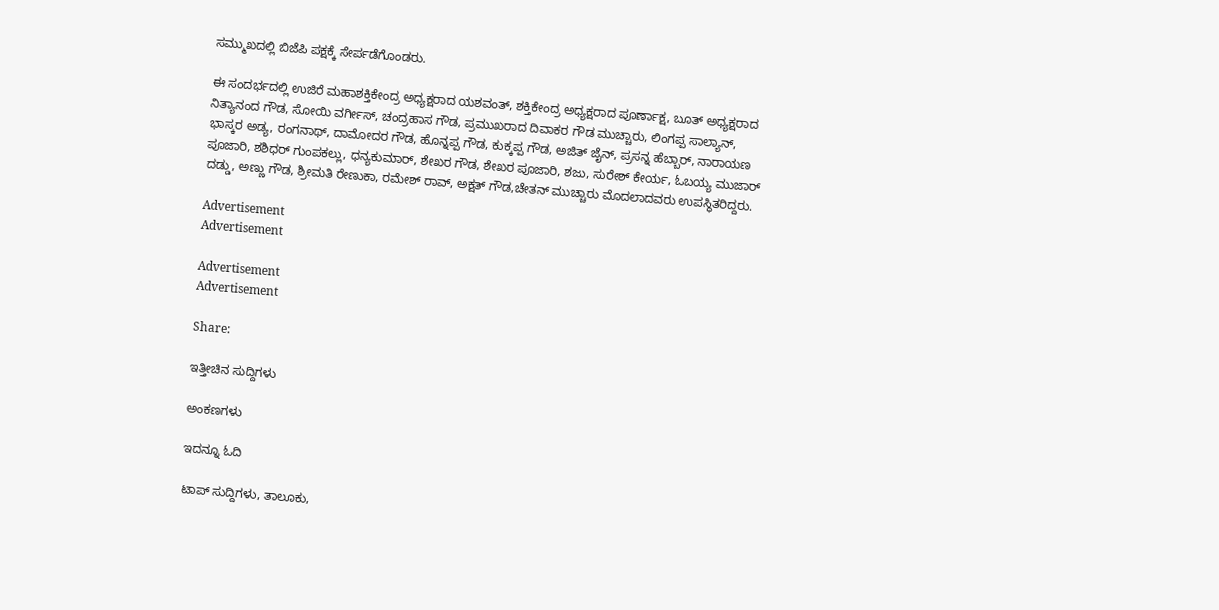ಸಮ್ಮುಖದಲ್ಲಿ ಬಿಜೆಪಿ ಪಕ್ಷಕ್ಕೆ ಸೇರ್ಪಡೆಗೊಂಡರು.

ಈ ಸಂದರ್ಭದಲ್ಲಿ ಉಜಿರೆ ಮಹಾಶಕ್ತಿಕೇಂದ್ರ ಅಧ್ಯಕ್ಷರಾದ ಯಶವಂತ್, ಶಕ್ತಿಕೇಂದ್ರ ಅಧ್ಯಕ್ಷರಾದ ಪೂರ್ಣಾಕ್ಷ, ಬೂತ್ ಅಧ್ಯಕ್ಷರಾದ ನಿತ್ಯಾನಂದ ಗೌಡ, ಸೋಯಿ ವರ್ಗೀಸ್, ಚಂದ್ರಹಾಸ ಗೌಡ, ಪ್ರಮುಖರಾದ ದಿವಾಕರ ಗೌಡ ಮುಚ್ಚಾರು, ಲಿಂಗಪ್ಪ ಸಾಲ್ಯಾನ್, ಭಾಸ್ಕರ ಅಡ್ಯ, ರಂಗನಾಥ್, ದಾಮೋದರ ಗೌಡ, ಹೊನ್ನಪ್ಪ ಗೌಡ, ಕುಕ್ಕಪ್ಪ ಗೌಡ, ಅಜಿತ್ ಜೈನ್, ಪ್ರಸನ್ನ ಹೆಬ್ಬಾರ್, ನಾರಾಯಣ ಪೂಜಾರಿ, ಶಶಿಧರ್ ಗುಂಪಕಲ್ಲು, ಧನ್ಯಕುಮಾರ್, ಶೇಖರ ಗೌಡ, ಶೇಖರ ಪೂಜಾರಿ, ಶಜು, ಸುರೇಶ್ ಕೇರ್ಯ, ಓಬಯ್ಯ ಮುಜಾರ್ ದಡ್ಡು, ಅಣ್ಣು ಗೌಡ, ಶ್ರೀಮತಿ ರೇಣುಕಾ, ರಮೇಶ್ ರಾವ್, ಅಕ್ಷತ್ ಗೌಡ,ಚೇತನ್ ಮುಚ್ಚಾರು ಮೊದಲಾದವರು ಉಪಸ್ಥಿತರಿದ್ದರು.

Advertisement
Advertisement

Advertisement
Advertisement

Share:

ಇತ್ತೀಚಿನ ಸುದ್ದಿಗಳು

ಅಂಕಣಗಳು

ಇದನ್ನೂ ಓದಿ

ಟಾಪ್ ಸುದ್ದಿಗಳು, ತಾಲೂಕು,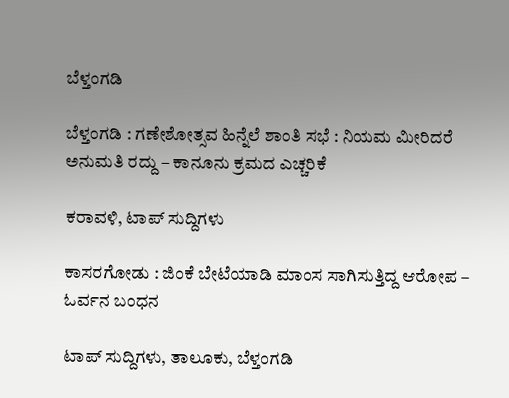ಬೆಳ್ತಂಗಡಿ

ಬೆಳ್ತಂಗಡಿ : ಗಣೇಶೋತ್ಸವ ಹಿನ್ನೆಲೆ ಶಾಂತಿ ಸಭೆ : ನಿಯಮ ಮೀರಿದರೆ ಅನುಮತಿ ರದ್ದು – ಕಾನೂನು ಕ್ರಮದ ಎಚ್ಚರಿಕೆ

ಕರಾವಳಿ, ಟಾಪ್ ಸುದ್ದಿಗಳು

ಕಾಸರಗೋಡು : ಜಿಂಕೆ ಬೇಟೆಯಾಡಿ ಮಾಂಸ ಸಾಗಿಸುತ್ತಿದ್ದ ಆರೋಪ – ಓರ್ವನ ಬಂಧನ

ಟಾಪ್ ಸುದ್ದಿಗಳು, ತಾಲೂಕು, ಬೆಳ್ತಂಗಡಿ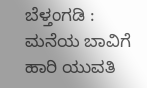ಬೆಳ್ತಂಗಡಿ : ಮನೆಯ ಬಾವಿಗೆ ಹಾರಿ ಯುವತಿ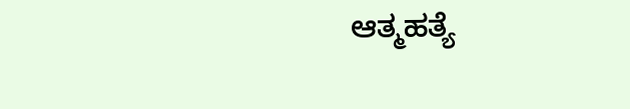ಆತ್ಮಹತ್ಯೆ